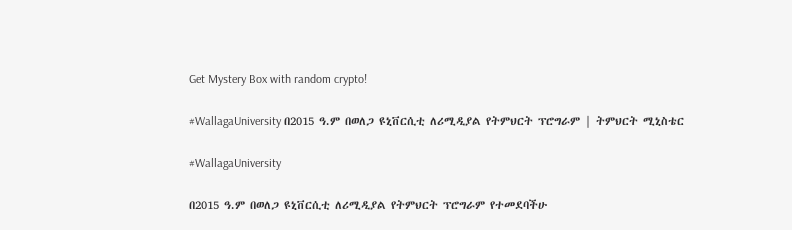Get Mystery Box with random crypto!

#WallagaUniversity በ2015 ዓ.ም በወለጋ ዩኒቨርሲቲ ለሪሚዲያል የትምህርት ፕሮግራም | ትምህርት ሚኒስቴር

#WallagaUniversity

በ2015 ዓ.ም በወለጋ ዩኒቨርሲቲ ለሪሚዲያል የትምህርት ፕሮግራም የተመደባችሁ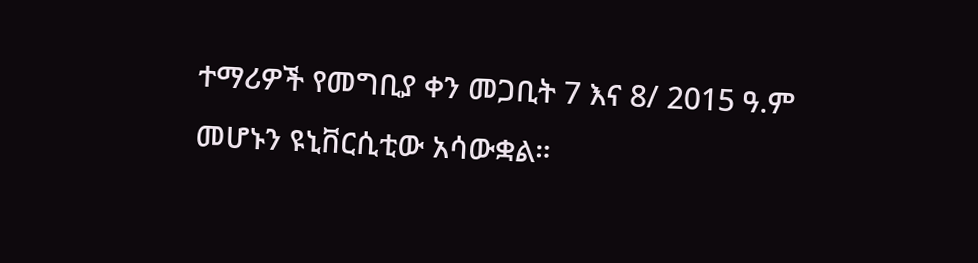ተማሪዎች የመግቢያ ቀን መጋቢት 7 እና 8/ 2015 ዓ.ም መሆኑን ዩኒቨርሲቲው አሳውቋል።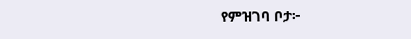የምዝገባ ቦታ፦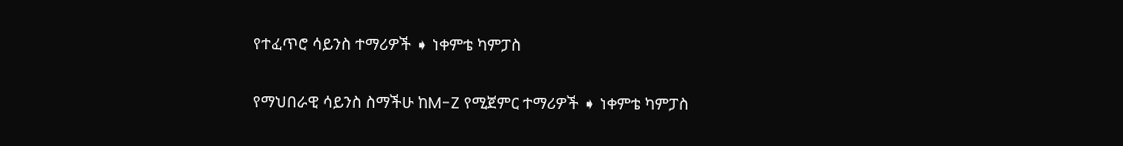የተፈጥሮ ሳይንስ ተማሪዎች ➧ ነቀምቴ ካምፓስ

የማህበራዊ ሳይንስ ስማችሁ ከM-Z የሚጀምር ተማሪዎች ➧ ነቀምቴ ካምፓስ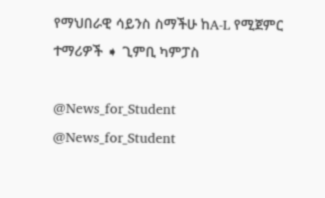የማህበራዊ ሳይንስ ስማችሁ ከA-L የሚጀምር ተማሪዎች ➧ ጊምቢ ካምፓስ

@News_for_Student
@News_for_Student